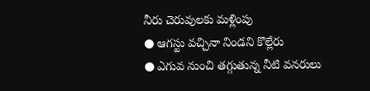నీరు చెరువులకు మళ్లింపు
● ఆగస్టు వచ్చినా నిండని కొల్లేరు
● ఎగువ నుంచి తగ్గుతున్న నీటి వనరులు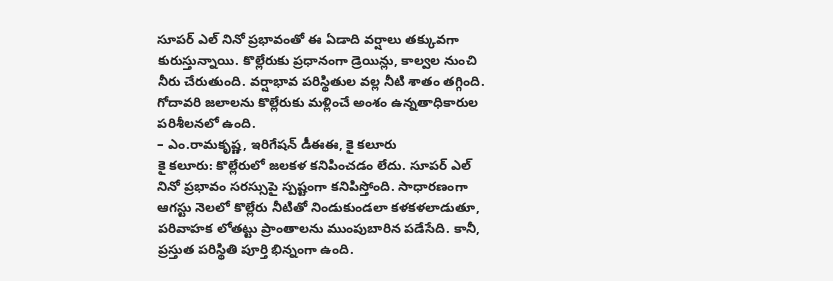సూపర్ ఎల్ నినో ప్రభావంతో ఈ ఏడాది వర్షాలు తక్కువగా కురుస్తున్నాయి. కొల్లేరుకు ప్రధానంగా డ్రెయిన్లు, కాల్వల నుంచి నీరు చేరుతుంది. వర్షాభావ పరిస్థితుల వల్ల నీటి శాతం తగ్గింది. గోదావరి జలాలను కొల్లేరుకు మళ్లించే అంశం ఉన్నతాధికారుల పరిశీలనలో ఉంది.
– ఎం.రామకృష్ణ, ఇరిగేషన్ డీఈఈ, కై కలూరు
కై కలూరు: కొల్లేరులో జలకళ కనిపించడం లేదు. సూపర్ ఎల్ నినో ప్రభావం సరస్సుపై స్పష్టంగా కనిపిస్తోంది. సాధారణంగా ఆగస్టు నెలలో కొల్లేరు నీటితో నిండుకుండలా కళకళలాడుతూ, పరివాహక లోతట్టు ప్రాంతాలను ముంపుబారిన పడేసేది. కానీ, ప్రస్తుత పరిస్థితి పూర్తి భిన్నంగా ఉంది.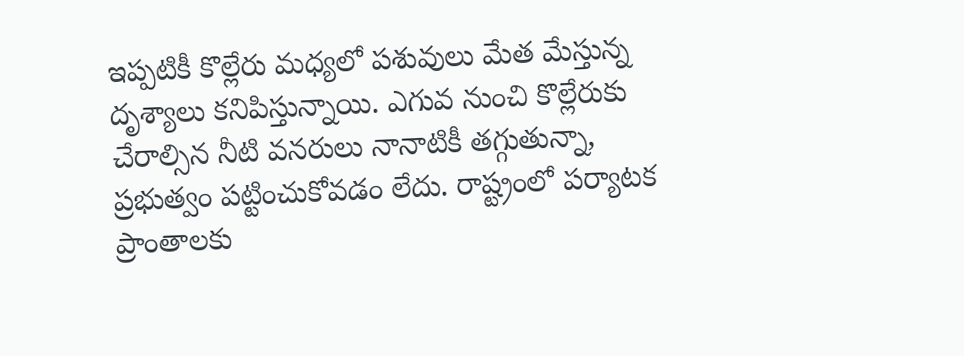ఇప్పటికీ కొల్లేరు మధ్యలో పశువులు మేత మేస్తున్న దృశ్యాలు కనిపిస్తున్నాయి. ఎగువ నుంచి కొల్లేరుకు చేరాల్సిన నీటి వనరులు నానాటికీ తగ్గుతున్నా, ప్రభుత్వం పట్టించుకోవడం లేదు. రాష్ట్రంలో పర్యాటక ప్రాంతాలకు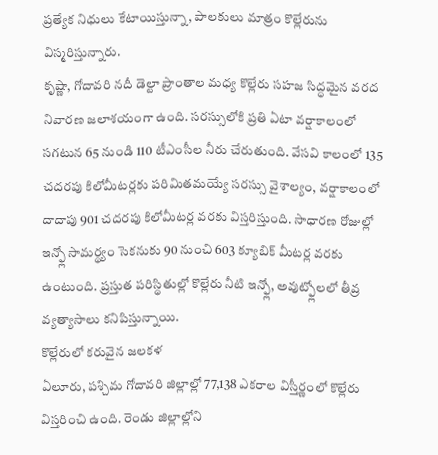ప్రత్యేక నిధులు కేటాయిస్తున్నా, పాలకులు మాత్రం కొల్లేరును విస్మరిస్తున్నారు.
కృష్ణా, గోదావరి నదీ డెల్టా ప్రాంతాల మధ్య కొల్లేరు సహజ సిద్ధమైన వరద నివారణ జలాశయంగా ఉంది. సరస్సులోకి ప్రతి ఏటా వర్షాకాలంలో సగటున 65 నుండి 110 టీఎంసీల నీరు చేరుతుంది. వేసవి కాలంలో 135 చదరపు కిలోమీటర్లకు పరిమితమయ్యే సరస్సు వైశాల్యం, వర్షాకాలంలో దాదాపు 901 చదరపు కిలోమీటర్ల వరకు విస్తరిస్తుంది. సాధారణ రోజుల్లో ఇన్ఫ్లో సామర్థ్యం సెకనుకు 90 నుంచి 603 క్యూబిక్ మీటర్ల వరకు ఉంటుంది. ప్రస్తుత పరిస్థితుల్లో కొల్లేరు నీటి ఇన్ఫ్లో, అవుట్ఫ్లోలలో తీవ్ర వ్యత్యాసాలు కనిపిస్తున్నాయి.
కొల్లేరులో కరువైన జలకళ
ఏలూరు, పశ్చిమ గోదావరి జిల్లాల్లో 77,138 ఎకరాల విస్తీర్ణంలో కొల్లేరు విస్తరించి ఉంది. రెండు జిల్లాల్లోని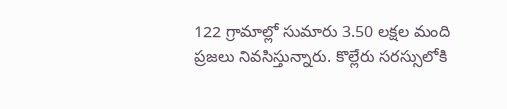122 గ్రామాల్లో సుమారు 3.50 లక్షల మంది ప్రజలు నివసిస్తున్నారు. కొల్లేరు సరస్సులోకి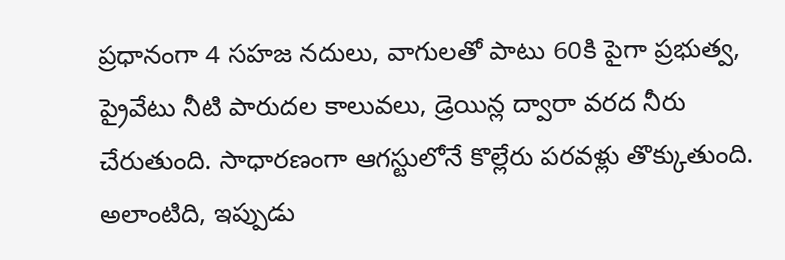ప్రధానంగా 4 సహజ నదులు, వాగులతో పాటు 60కి పైగా ప్రభుత్వ, ప్రైవేటు నీటి పారుదల కాలువలు, డ్రెయిన్ల ద్వారా వరద నీరు చేరుతుంది. సాధారణంగా ఆగస్టులోనే కొల్లేరు పరవళ్లు తొక్కుతుంది. అలాంటిది, ఇప్పుడు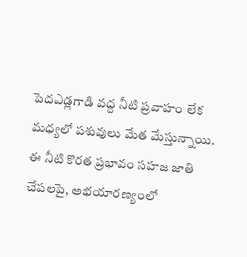పెదఎడ్లగాడి వద్ద నీటి ప్రవాహం లేక మధ్యలో పశువులు మేత మేస్తున్నాయి. ఈ నీటి కొరత ప్రభావం సహజ జాతి చేపలపై, అభయారణ్యంలో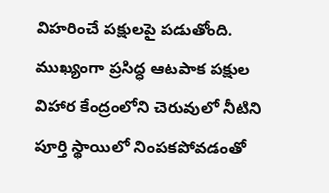విహరించే పక్షులపై పడుతోంది. ముఖ్యంగా ప్రసిద్ధ ఆటపాక పక్షుల విహార కేంద్రంలోని చెరువులో నీటిని పూర్తి స్థాయిలో నింపకపోవడంతో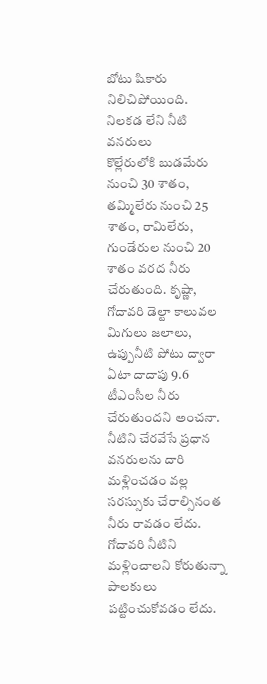బోటు షికారు నిలిచిపోయింది.
నిలకడ లేని నీటి వనరులు
కొల్లేరులోకి బుడమేరు నుంచి 30 శాతం, తమ్మిలేరు నుంచి 25 శాతం, రామిలేరు, గుండేరుల నుంచి 20 శాతం వరద నీరు చేరుతుంది. కృష్ణా, గోదావరి డెల్టా కాలువల మిగులు జలాలు, ఉప్పునీటి పోటు ద్వారా ఏటా దాదాపు 9.6 టీఎంసీల నీరు చేరుతుందని అంచనా. నీటిని చేరవేసే ప్రధాన వనరులను దారి మళ్లించడం వల్ల సరస్సుకు చేరాల్సినంత నీరు రావడం లేదు. గోదావరి నీటిని మళ్లించాలని కోరుతున్నా పాలకులు పట్టించుకోవడం లేదు.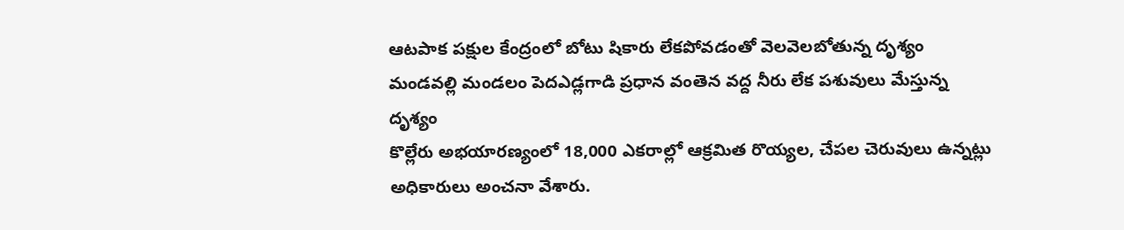ఆటపాక పక్షుల కేంద్రంలో బోటు షికారు లేకపోవడంతో వెలవెలబోతున్న దృశ్యం
మండవల్లి మండలం పెదఎడ్లగాడి ప్రధాన వంతెన వద్ద నీరు లేక పశువులు మేస్తున్న దృశ్యం
కొల్లేరు అభయారణ్యంలో 18,000 ఎకరాల్లో ఆక్రమిత రొయ్యల, చేపల చెరువులు ఉన్నట్లు అధికారులు అంచనా వేశారు.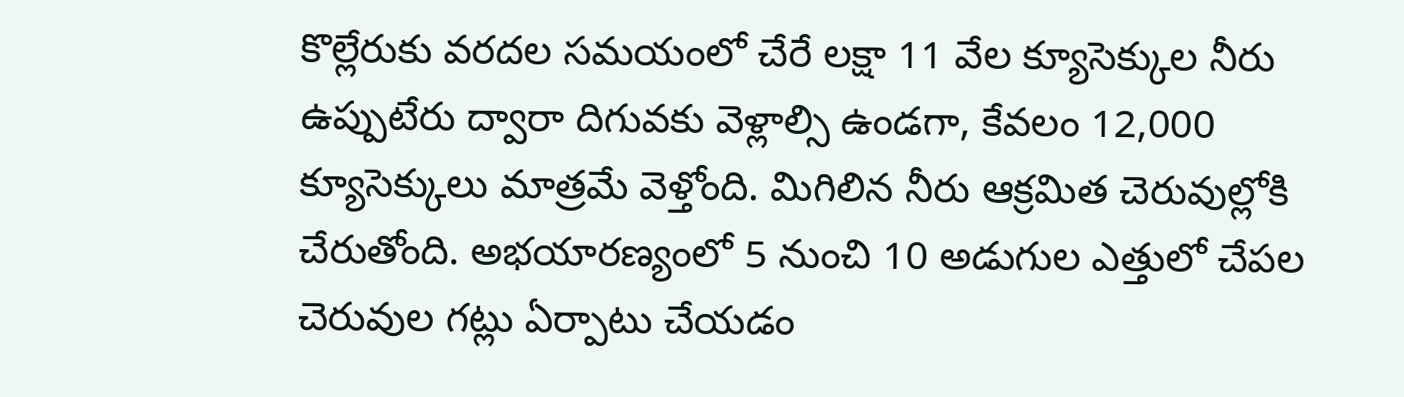కొల్లేరుకు వరదల సమయంలో చేరే లక్షా 11 వేల క్యూసెక్కుల నీరు ఉప్పుటేరు ద్వారా దిగువకు వెళ్లాల్సి ఉండగా, కేవలం 12,000 క్యూసెక్కులు మాత్రమే వెళ్తోంది. మిగిలిన నీరు ఆక్రమిత చెరువుల్లోకి చేరుతోంది. అభయారణ్యంలో 5 నుంచి 10 అడుగుల ఎత్తులో చేపల చెరువుల గట్లు ఏర్పాటు చేయడం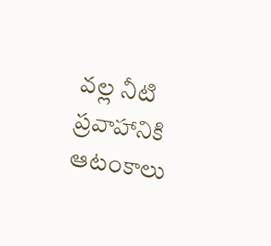వల్ల నీటి ప్రవాహానికి ఆటంకాలు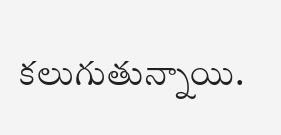కలుగుతున్నాయి.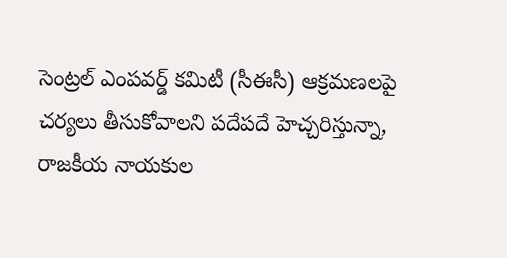సెంట్రల్ ఎంపవర్డ్ కమిటీ (సీఈసీ) ఆక్రమణలపై చర్యలు తీసుకోవాలని పదేపదే హెచ్చరిస్తున్నా, రాజకీయ నాయకుల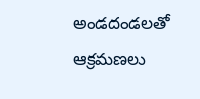అండదండలతో ఆక్రమణలు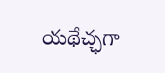యథేచ్ఛగా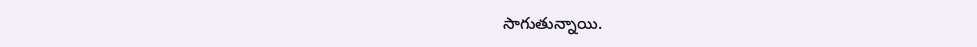సాగుతున్నాయి.